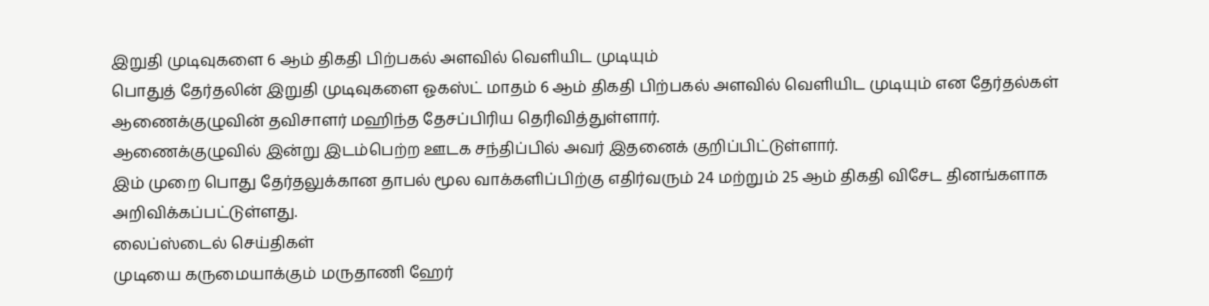இறுதி முடிவுகளை 6 ஆம் திகதி பிற்பகல் அளவில் வெளியிட முடியும்
பொதுத் தேர்தலின் இறுதி முடிவுகளை ஓகஸ்ட் மாதம் 6 ஆம் திகதி பிற்பகல் அளவில் வெளியிட முடியும் என தேர்தல்கள் ஆணைக்குழுவின் தவிசாளர் மஹிந்த தேசப்பிரிய தெரிவித்துள்ளார்.
ஆணைக்குழுவில் இன்று இடம்பெற்ற ஊடக சந்திப்பில் அவர் இதனைக் குறிப்பிட்டுள்ளார்.
இம் முறை பொது தேர்தலுக்கான தாபல் மூல வாக்களிப்பிற்கு எதிர்வரும் 24 மற்றும் 25 ஆம் திகதி விசேட தினங்களாக அறிவிக்கப்பட்டுள்ளது.
லைப்ஸ்டைல் செய்திகள்
முடியை கருமையாக்கும் மருதாணி ஹேர்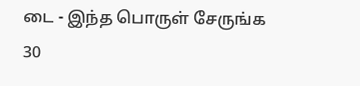டை - இந்த பொருள் சேருங்க
30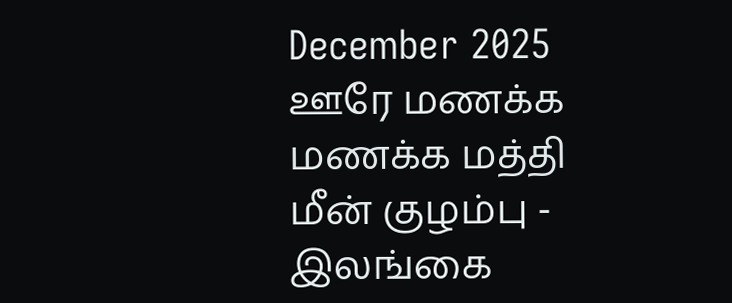December 2025
ஊரே மணக்க மணக்க மத்தி மீன் குழம்பு - இலங்கை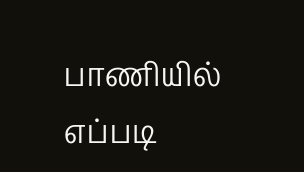பாணியில் எப்படி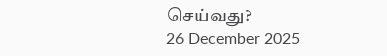செய்வது?
26 December 2025